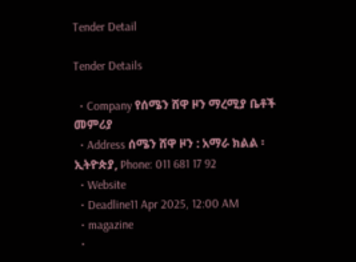Tender Detail

Tender Details

  • Company የሰሜን ሸዋ ዞን ማረሚያ ቤቶች መምሪያ
  • Address ሰሜን ሸዋ ዞን : አማራ ክልል ፡ ኢትዮጵያ, Phone: 011 681 17 92
  • Website
  • Deadline11 Apr 2025, 12:00 AM
  • magazine
  •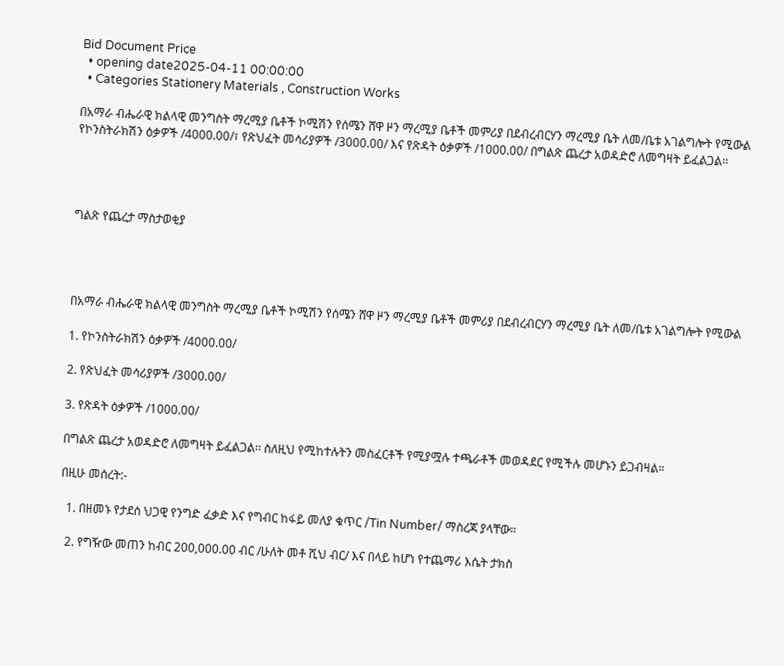Bid Document Price
  • opening date2025-04-11 00:00:00
  • Categories Stationery Materials , Construction Works

በአማራ ብሔራዊ ክልላዊ መንግስት ማረሚያ ቤቶች ኮሚሽን የሰሜን ሸዋ ዞን ማረሚያ ቤቶች መምሪያ በደብረብርሃን ማረሚያ ቤት ለመ/ቤቱ አገልግሎት የሚውል የኮንስትራክሽን ዕቃዎች /4000.00/፣ የጽህፈት መሳሪያዎች /3000.00/ እና የጽዳት ዕቃዎች /1000.00/ በግልጽ ጨረታ አወዳድሮ ለመግዛት ይፈልጋል፡፡




ግልጽ የጨረታ ማስታወቂያ




በአማራ ብሔራዊ ክልላዊ መንግስት ማረሚያ ቤቶች ኮሚሽን የሰሜን ሸዋ ዞን ማረሚያ ቤቶች መምሪያ በደብረብርሃን ማረሚያ ቤት ለመ/ቤቱ አገልግሎት የሚውል

1. የኮንስትራክሽን ዕቃዎች /4000.00/

2. የጽህፈት መሳሪያዎች /3000.00/

3. የጽዳት ዕቃዎች /1000.00/

በግልጽ ጨረታ አወዳድሮ ለመግዛት ይፈልጋል፡፡ ስለዚህ የሚከተሉትን መስፈርቶች የሚያሟሉ ተጫራቶች መወዳደር የሚችሉ መሆኑን ይጋብዛል።

በዚሁ መሰረት:-

  1. በዘመኑ የታደሰ ህጋዊ የንግድ ፈቃድ እና የግብር ከፋይ መለያ ቁጥር /Tin Number/ ማስረጃ ያላቸው።

  2. የግዥው መጠን ከብር 200,000.00 ብር /ሁለት መቶ ሺህ ብር/ እና በላይ ከሆነ የተጨማሪ እሴት ታክስ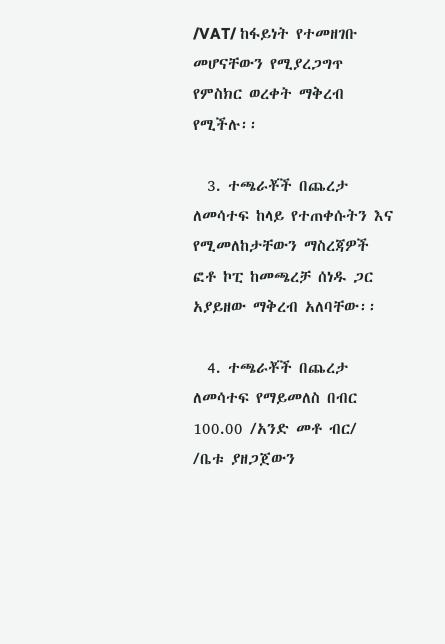/VAT/ ከፋይነት የተመዘገቡ መሆናቸውን የሚያረጋግጥ የምስክር ወረቀት ማቅረብ የሚችሉ፡፡

  3. ተጫራቾች በጨረታ ለመሳተፍ ከላይ የተጠቀሱትን እና የሚመለከታቸውን ማስረጃዎች ፎቶ ኮፒ ከመጫረቻ ሰነዱ ጋር አያይዘው ማቅረብ አለባቸው፡፡

  4. ተጫራቾች በጨረታ ለመሳተፍ የማይመለስ በብር 100.00 /አንድ መቶ ብር/ /ቤቱ ያዘጋጀውን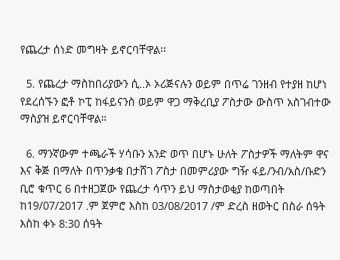የጨረታ ሰነድ መግዛት ይኖርባቸዋል፡፡

  5. የጨረታ ማስከበሪያውን ሲ..ኦ ኦሪጅናሉን ወይም በጥሬ ገንዘብ የተያዘ ከሆነ የደረሰኙን ፎቶ ኮፒ ከፋይናንስ ወይም ዋጋ ማቅረቢያ ፖስታው ውስጥ አስገብተው ማስያዝ ይኖርባቸዋል።

  6. ማንኛውም ተጫራች ሃሳቡን አንድ ወጥ በሆኑ ሁለት ፖስታዎች ማለትም ዋና እና ቅጅ በማለት በጥንቃቄ በታሸገ ፖስታ በመምሪያው ግዥ ፋይ/ንብ/አስ/ቡድን ቢሮ ቁጥር 6 በተዘጋጀው የጨረታ ሳጥን ይህ ማስታወቂያ ከወጣበት ከ19/07/2017 .ም ጀምሮ እስከ 03/08/2017 /ም ድረስ ዘወትር በስራ ሰዓት እስከ ቀኑ 8:30 ሰዓት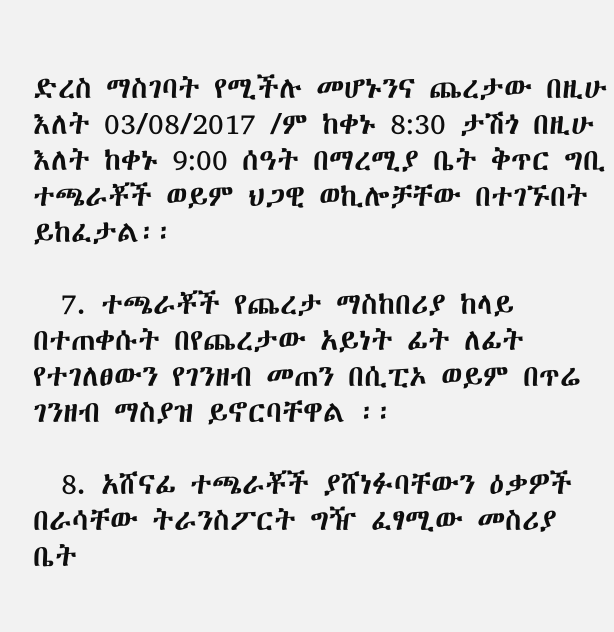ድረስ ማስገባት የሚችሉ መሆኑንና ጨረታው በዚሁ እለት 03/08/2017 /ም ከቀኑ 8:30 ታሽጎ በዚሁ እለት ከቀኑ 9:00 ሰዓት በማረሚያ ቤት ቅጥር ግቢ ተጫራቾች ወይም ህጋዊ ወኪሎቻቸው በተገኙበት ይከፈታል፡፡

  7. ተጫራቾች የጨረታ ማስከበሪያ ከላይ በተጠቀሱት በየጨረታው አይነት ፊት ለፊት የተገለፀውን የገንዘብ መጠን በሲፒኦ ወይም በጥሬ ገንዘብ ማስያዝ ይኖርባቸዋል ፡፡

  8. አሸናፊ ተጫራቾች ያሸነፉባቸውን ዕቃዎች በራሳቸው ትራንስፖርት ግዥ ፈፃሚው መስሪያ ቤት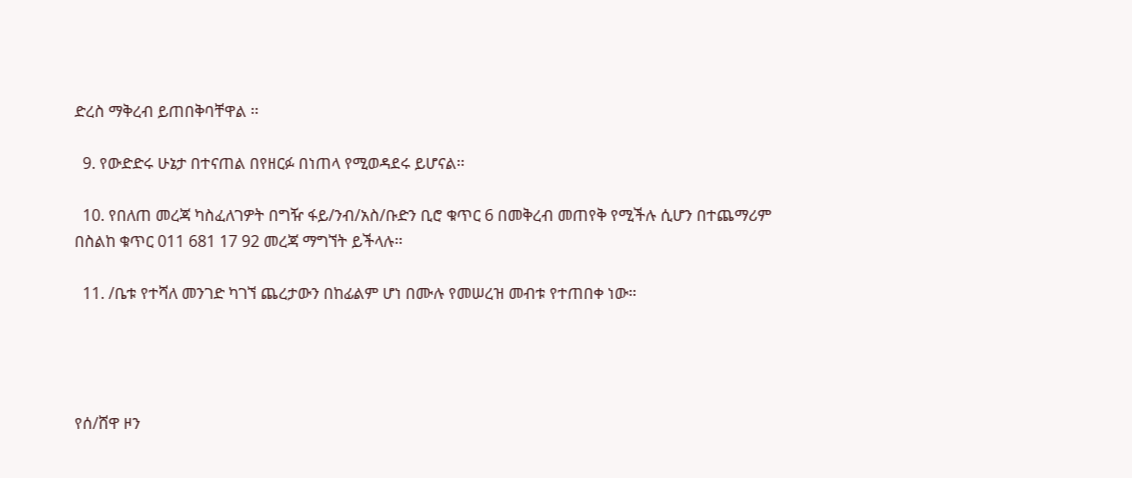ድረስ ማቅረብ ይጠበቅባቸዋል ፡፡

  9. የውድድሩ ሁኔታ በተናጠል በየዘርፉ በነጠላ የሚወዳደሩ ይሆናል፡፡

  10. የበለጠ መረጃ ካስፈለገዎት በግዥ ፋይ/ንብ/አስ/ቡድን ቢሮ ቁጥር 6 በመቅረብ መጠየቅ የሚችሉ ሲሆን በተጨማሪም በስልከ ቁጥር 011 681 17 92 መረጃ ማግኘት ይችላሉ፡፡

  11. /ቤቱ የተሻለ መንገድ ካገኘ ጨረታውን በከፊልም ሆነ በሙሉ የመሠረዝ መብቱ የተጠበቀ ነው።




የሰ/ሸዋ ዞን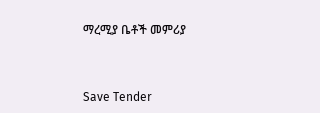ማረሚያ ቤቶች መምሪያ



Save Tender